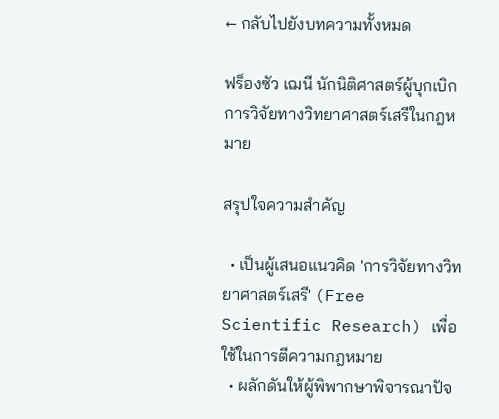← กลับไปยังบทความทั้งหมด

ฟร็องซัว เฌนี นักนิติศาสตร์ผู้บุกเบิกการวิจัยทางวิทยาศาสตร์เสรีในกฎหมาย

สรุปใจความสำคัญ

  • เป็นผู้เสนอแนวคิด 'การวิจัยทางวิทยาศาสตร์เสรี' (Free Scientific Research) เพื่อใช้ในการตีความกฎหมาย
  • ผลักดันให้ผู้พิพากษาพิจารณาปัจ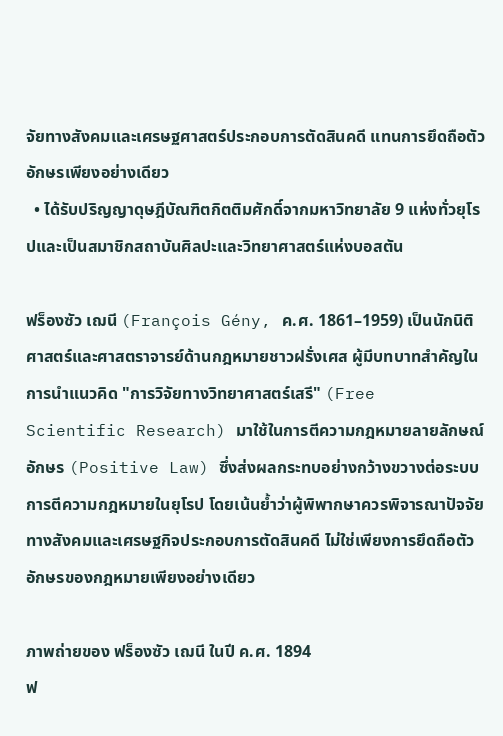จัยทางสังคมและเศรษฐศาสตร์ประกอบการตัดสินคดี แทนการยึดถือตัวอักษรเพียงอย่างเดียว
  • ได้รับปริญญาดุษฎีบัณฑิตกิตติมศักดิ์จากมหาวิทยาลัย 9 แห่งทั่วยุโรปและเป็นสมาชิกสถาบันศิลปะและวิทยาศาสตร์แห่งบอสตัน

ฟร็องซัว เฌนี (François Gény, ค.ศ. 1861–1959) เป็นนักนิติศาสตร์และศาสตราจารย์ด้านกฎหมายชาวฝรั่งเศส ผู้มีบทบาทสำคัญในการนำแนวคิด "การวิจัยทางวิทยาศาสตร์เสรี" (Free Scientific Research) มาใช้ในการตีความกฎหมายลายลักษณ์อักษร (Positive Law) ซึ่งส่งผลกระทบอย่างกว้างขวางต่อระบบการตีความกฎหมายในยุโรป โดยเน้นย้ำว่าผู้พิพากษาควรพิจารณาปัจจัยทางสังคมและเศรษฐกิจประกอบการตัดสินคดี ไม่ใช่เพียงการยึดถือตัวอักษรของกฎหมายเพียงอย่างเดียว

ภาพถ่ายของ ฟร็องซัว เฌนี ในปี ค.ศ. 1894
ฟ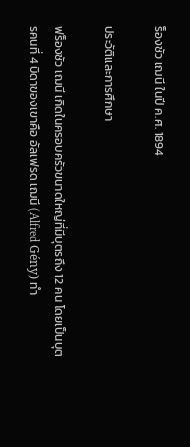ร็องซัว เฌนี ในปี ค.ศ. 1894

ประวัติและการศึกษา

ฟร็องซัว เฌนี เกิดในครอบครัวขนาดใหญ่ที่มีบุตรถึง 12 คน โดยเป็นบุตรคนที่ 4 บิดาของเขาคือ อัลเฟรด เฌนี (Alfred Gény) ทำ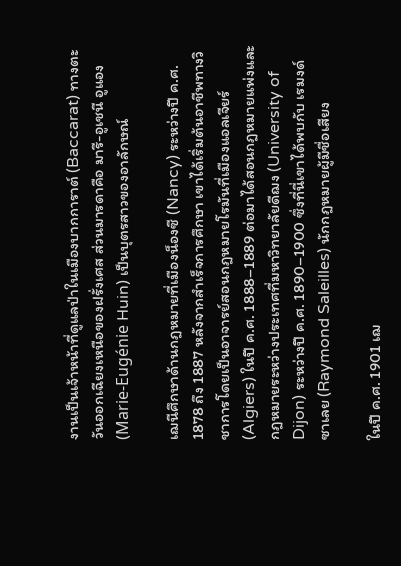งานเป็นเจ้าหน้าที่ดูแลป่าในเมืองบากการาต์ (Baccarat) ทางตะวันออกเฉียงเหนือของฝรั่งเศส ส่วนมารดาคือ มารี-อูเชนี อูแอง (Marie-Eugénie Huin) เป็นบุตรสาวของอาลักษณ์

เฌนีศึกษาด้านกฎหมายที่เมืองน็องซี (Nancy) ระหว่างปี ค.ศ. 1878 ถึง 1887 หลังจากสำเร็จการศึกษา เขาได้เริ่มต้นอาชีพทางวิชาการโดยเป็นอาจารย์สอนกฎหมายโรมันที่เมืองแอลเจียร์ (Algiers) ในปี ค.ศ. 1888–1889 ต่อมาได้สอนกฎหมายแพ่งและกฎหมายระหว่างประเทศที่มหาวิทยาลัยดีฌง (University of Dijon) ระหว่างปี ค.ศ. 1890–1900 ซึ่งที่นี่เขาได้พบกับ เรมงด์ ซาเลย (Raymond Saleilles) นักกฎหมายผู้มีชื่อเสียง

ในปี ค.ศ. 1901 เฌ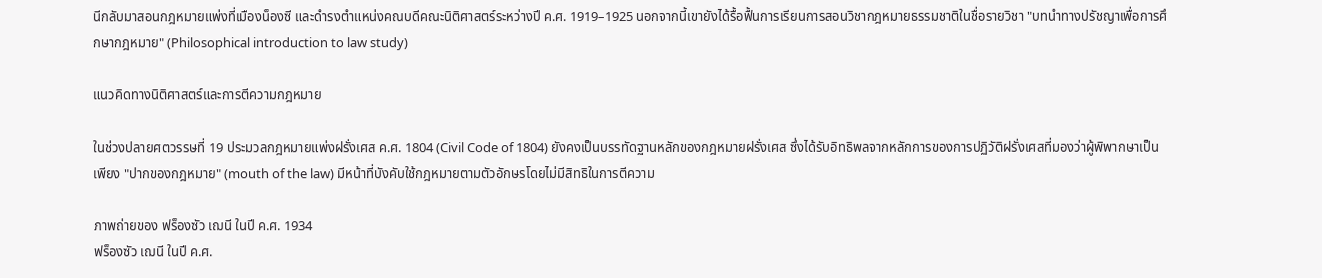นีกลับมาสอนกฎหมายแพ่งที่เมืองน็องซี และดำรงตำแหน่งคณบดีคณะนิติศาสตร์ระหว่างปี ค.ศ. 1919–1925 นอกจากนี้เขายังได้รื้อฟื้นการเรียนการสอนวิชากฎหมายธรรมชาติในชื่อรายวิชา "บทนำทางปรัชญาเพื่อการศึกษากฎหมาย" (Philosophical introduction to law study)

แนวคิดทางนิติศาสตร์และการตีความกฎหมาย

ในช่วงปลายศตวรรษที่ 19 ประมวลกฎหมายแพ่งฝรั่งเศส ค.ศ. 1804 (Civil Code of 1804) ยังคงเป็นบรรทัดฐานหลักของกฎหมายฝรั่งเศส ซึ่งได้รับอิทธิพลจากหลักการของการปฏิวัติฝรั่งเศสที่มองว่าผู้พิพากษาเป็นเพียง "ปากของกฎหมาย" (mouth of the law) มีหน้าที่บังคับใช้กฎหมายตามตัวอักษรโดยไม่มีสิทธิในการตีความ

ภาพถ่ายของ ฟร็องซัว เฌนี ในปี ค.ศ. 1934
ฟร็องซัว เฌนี ในปี ค.ศ.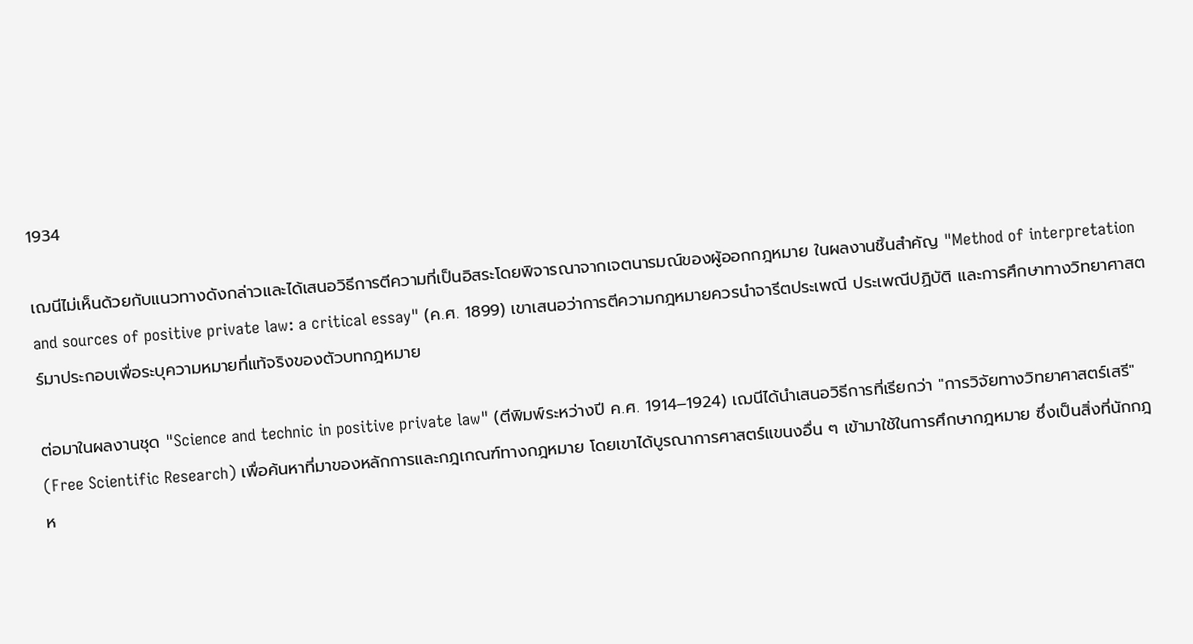1934

เฌนีไม่เห็นด้วยกับแนวทางดังกล่าวและได้เสนอวิธีการตีความที่เป็นอิสระโดยพิจารณาจากเจตนารมณ์ของผู้ออกกฎหมาย ในผลงานชิ้นสำคัญ "Method of interpretation and sources of positive private law: a critical essay" (ค.ศ. 1899) เขาเสนอว่าการตีความกฎหมายควรนำจารีตประเพณี ประเพณีปฏิบัติ และการศึกษาทางวิทยาศาสตร์มาประกอบเพื่อระบุความหมายที่แท้จริงของตัวบทกฎหมาย

ต่อมาในผลงานชุด "Science and technic in positive private law" (ตีพิมพ์ระหว่างปี ค.ศ. 1914–1924) เฌนีได้นำเสนอวิธีการที่เรียกว่า "การวิจัยทางวิทยาศาสตร์เสรี" (Free Scientific Research) เพื่อค้นหาที่มาของหลักการและกฎเกณฑ์ทางกฎหมาย โดยเขาได้บูรณาการศาสตร์แขนงอื่น ๆ เข้ามาใช้ในการศึกษากฎหมาย ซึ่งเป็นสิ่งที่นักกฎห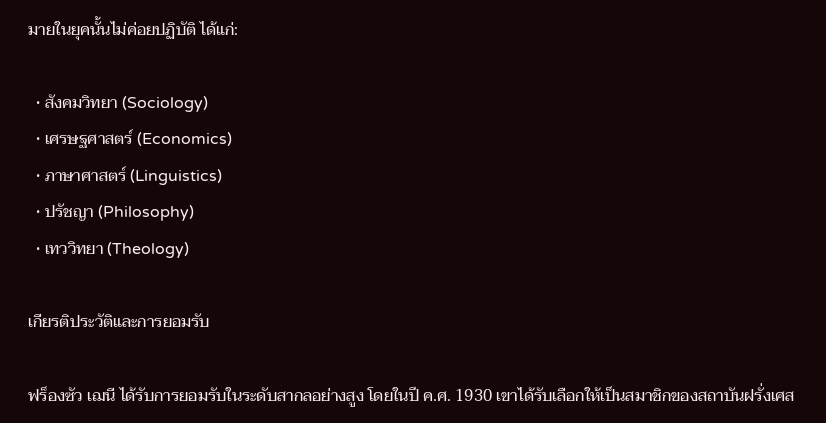มายในยุคนั้นไม่ค่อยปฏิบัติ ได้แก่:

  • สังคมวิทยา (Sociology)
  • เศรษฐศาสตร์ (Economics)
  • ภาษาศาสตร์ (Linguistics)
  • ปรัชญา (Philosophy)
  • เทววิทยา (Theology)

เกียรติประวัติและการยอมรับ

ฟร็องซัว เฌนี ได้รับการยอมรับในระดับสากลอย่างสูง โดยในปี ค.ศ. 1930 เขาได้รับเลือกให้เป็นสมาชิกของสถาบันฝรั่งเศส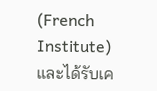(French Institute) และได้รับเค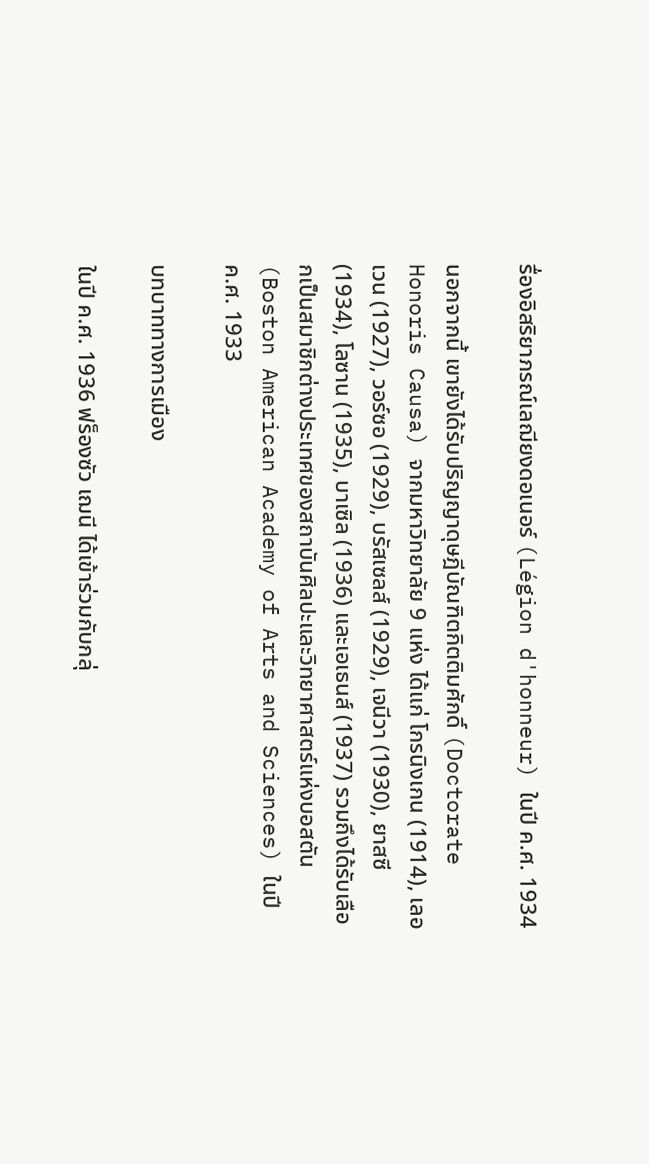รื่องอิสริยาภรณ์เลฌียงดอเนอร์ (Légion d'honneur) ในปี ค.ศ. 1934

นอกจากนี้ เขายังได้รับปริญญาดุษฎีบัณฑิตกิตติมศักดิ์ (Doctorate Honoris Causa) จากมหาวิทยาลัย 9 แห่ง ได้แก่ โกรนิงเกน (1914), เลอเวน (1927), วอร์ซอ (1929), บรัสเซลส์ (1929), เจนีวา (1930), ยาสซี (1934), โลซาน (1935), บาเซิล (1936) และเอเธนส์ (1937) รวมถึงได้รับเลือกเป็นสมาชิกต่างประเทศของสถาบันศิลปะและวิทยาศาสตร์แห่งบอสตัน (Boston American Academy of Arts and Sciences) ในปี ค.ศ. 1933

บทบาททางการเมือง

ในปี ค.ศ. 1936 ฟร็องซัว เฌนี ได้เข้าร่วมกับกลุ่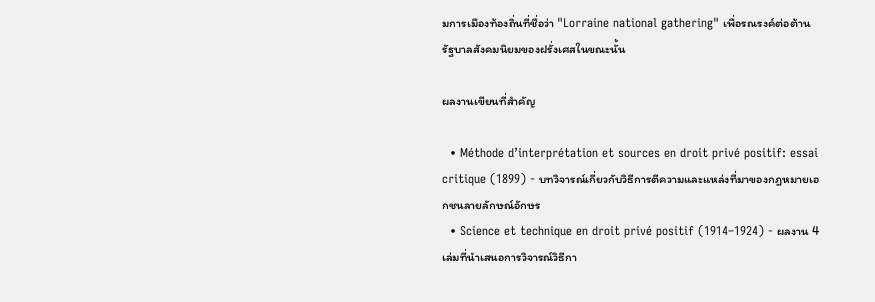มการเมืองท้องถิ่นที่ชื่อว่า "Lorraine national gathering" เพื่อรณรงค์ต่อต้านรัฐบาลสังคมนิยมของฝรั่งเศสในขณะนั้น

ผลงานเขียนที่สำคัญ

  • Méthode d’interprétation et sources en droit privé positif: essai critique (1899) - บทวิจารณ์เกี่ยวกับวิธีการตีความและแหล่งที่มาของกฎหมายเอกชนลายลักษณ์อักษร
  • Science et technique en droit privé positif (1914–1924) - ผลงาน 4 เล่มที่นำเสนอการวิจารณ์วิธีกา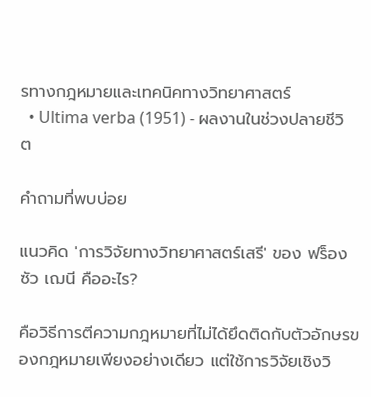รทางกฎหมายและเทคนิคทางวิทยาศาสตร์
  • Ultima verba (1951) - ผลงานในช่วงปลายชีวิต

คำถามที่พบบ่อย

แนวคิด 'การวิจัยทางวิทยาศาสตร์เสรี' ของ ฟร็องซัว เฌนี คืออะไร?

คือวิธีการตีความกฎหมายที่ไม่ได้ยึดติดกับตัวอักษรของกฎหมายเพียงอย่างเดียว แต่ใช้การวิจัยเชิงวิ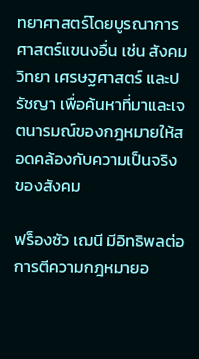ทยาศาสตร์โดยบูรณาการศาสตร์แขนงอื่น เช่น สังคมวิทยา เศรษฐศาสตร์ และปรัชญา เพื่อค้นหาที่มาและเจตนารมณ์ของกฎหมายให้สอดคล้องกับความเป็นจริงของสังคม

ฟร็องซัว เฌนี มีอิทธิพลต่อการตีความกฎหมายอ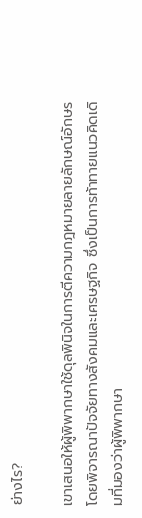ย่างไร?

เขาเสนอให้ผู้พิพากษาใช้ดุลพินิจในการตีความกฎหมายลายลักษณ์อักษร โดยพิจารณาปัจจัยทางสังคมและเศรษฐกิจ ซึ่งเป็นการท้าทายแนวคิดเดิมที่มองว่าผู้พิพากษา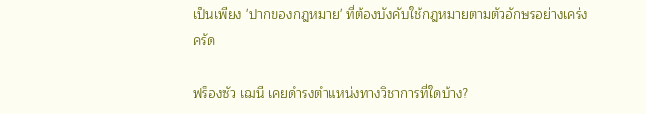เป็นเพียง 'ปากของกฎหมาย' ที่ต้องบังคับใช้กฎหมายตามตัวอักษรอย่างเคร่งครัด

ฟร็องซัว เฌนี เคยดำรงตำแหน่งทางวิชาการที่ใดบ้าง?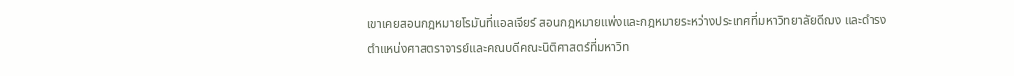เขาเคยสอนกฎหมายโรมันที่แอลเจียร์ สอนกฎหมายแพ่งและกฎหมายระหว่างประเทศที่มหาวิทยาลัยดีฌง และดำรงตำแหน่งศาสตราจารย์และคณบดีคณะนิติศาสตร์ที่มหาวิท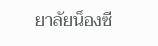ยาลัยน็องซี